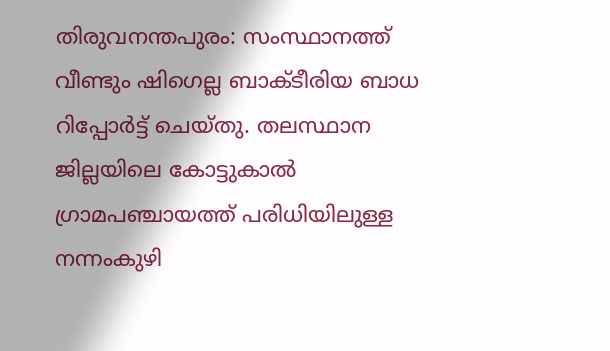തിരുവനന്തപുരം: സംസ്ഥാനത്ത് വീണ്ടും ഷിഗെല്ല ബാക്ടീരിയ ബാധ റിപ്പോർട്ട് ചെയ്തു. തലസ്ഥാന ജില്ലയിലെ കോട്ടുകാൽ ഗ്രാമപഞ്ചായത്ത് പരിധിയിലുള്ള നന്നംകുഴി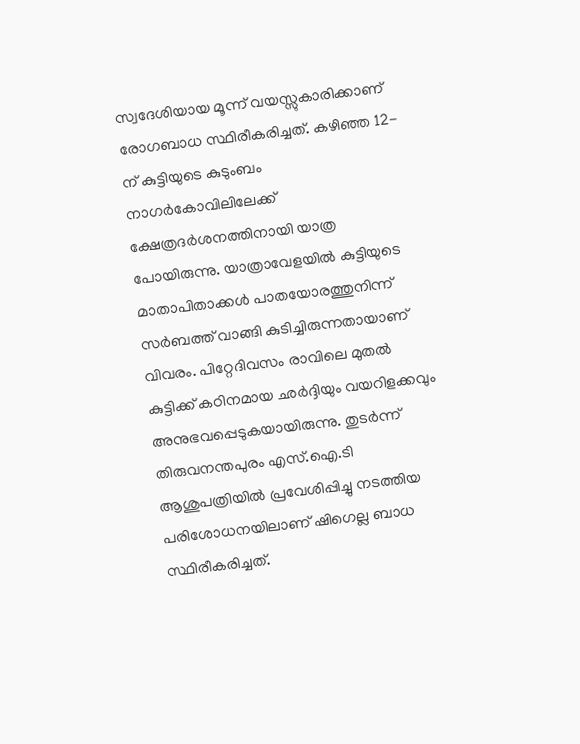സ്വദേശിയായ മൂന്ന് വയസ്സുകാരിക്കാണ് രോഗബാധ സ്ഥിരീകരിച്ചത്. കഴിഞ്ഞ 12-ന് കുട്ടിയുടെ കുടുംബം നാഗർകോവിലിലേക്ക് ക്ഷേത്രദർശനത്തിനായി യാത്ര പോയിരുന്നു. യാത്രാവേളയിൽ കുട്ടിയുടെ മാതാപിതാക്കൾ പാതയോരത്തുനിന്ന് സർബത്ത് വാങ്ങി കുടിച്ചിരുന്നതായാണ് വിവരം. പിറ്റേദിവസം രാവിലെ മുതൽ കുട്ടിക്ക് കഠിനമായ ഛർദ്ദിയും വയറിളക്കവും അനുഭവപ്പെടുകയായിരുന്നു. തുടർന്ന് തിരുവനന്തപുരം എസ്.ഐ.ടി ആശുപത്രിയിൽ പ്രവേശിപ്പിച്ചു നടത്തിയ പരിശോധനയിലാണ് ഷിഗെല്ല ബാധ സ്ഥിരീകരിച്ചത്.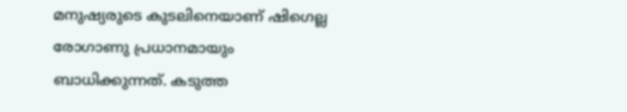മനുഷ്യരുടെ കുടലിനെയാണ് ഷിഗെല്ല രോഗാണു പ്രധാനമായും ബാധിക്കുന്നത്. കടുത്ത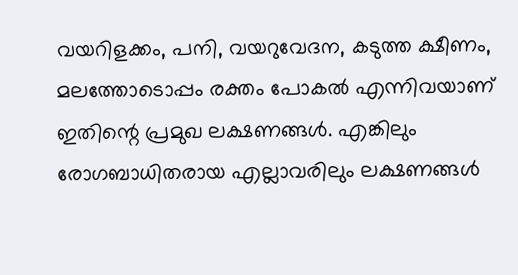വയറിളക്കം, പനി, വയറുവേദന, കടുത്ത ക്ഷീണം, മലത്തോടൊപ്പം രക്തം പോകൽ എന്നിവയാണ് ഇതിന്റെ പ്രമുഖ ലക്ഷണങ്ങൾ. എങ്കിലും രോഗബാധിതരായ എല്ലാവരിലും ലക്ഷണങ്ങൾ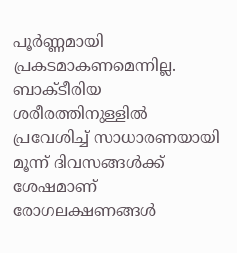പൂർണ്ണമായി പ്രകടമാകണമെന്നില്ല. ബാക്ടീരിയ ശരീരത്തിനുള്ളിൽ പ്രവേശിച്ച് സാധാരണയായി മൂന്ന് ദിവസങ്ങൾക്ക് ശേഷമാണ് രോഗലക്ഷണങ്ങൾ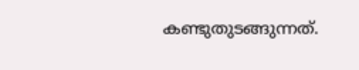കണ്ടുതുടങ്ങുന്നത്.